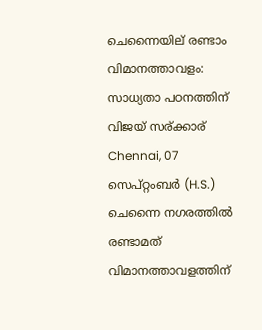ചെന്നൈയില് രണ്ടാം വിമാനത്താവളം: സാധ്യതാ പഠനത്തിന് വിജയ് സര്ക്കാര്
Chennai, 07 സെപ്റ്റംബര്‍ (H.S.) ചെന്നൈ നഗരത്തില്‍ രണ്ടാമത് വിമാനത്താവളത്തിന്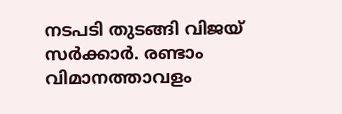നടപടി തുടങ്ങി വിജയ് സര്‍ക്കാര്‍. രണ്ടാം വിമാനത്താവളം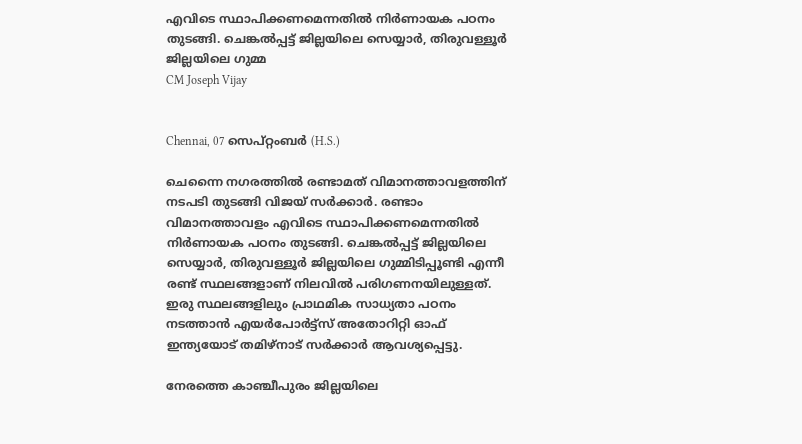എവിടെ സ്ഥാപിക്കണമെന്നതില്‍ നിര്‍ണായക പഠനം തുടങ്ങി. ചെങ്കല്‍പ്പട്ട് ജില്ലയിലെ സെയ്യാര്‍, തിരുവള്ളൂര്‍ ജില്ലയിലെ ഗുമ്മ
CM Joseph Vijay


Chennai, 07 സെപ്റ്റംബര്‍ (H.S.)

ചെന്നൈ നഗരത്തില്‍ രണ്ടാമത് വിമാനത്താവളത്തിന് നടപടി തുടങ്ങി വിജയ് സര്‍ക്കാര്‍. രണ്ടാം വിമാനത്താവളം എവിടെ സ്ഥാപിക്കണമെന്നതില്‍ നിര്‍ണായക പഠനം തുടങ്ങി. ചെങ്കല്‍പ്പട്ട് ജില്ലയിലെ സെയ്യാര്‍, തിരുവള്ളൂര്‍ ജില്ലയിലെ ഗുമ്മിടിപ്പൂണ്ടി എന്നീ രണ്ട് സ്ഥലങ്ങളാണ് നിലവില്‍ പരിഗണനയിലുള്ളത്. ഇരു സ്ഥലങ്ങളിലും പ്രാഥമിക സാധ്യതാ പഠനം നടത്താന്‍ എയര്‍പോര്‍ട്ട്‌സ് അതോറിറ്റി ഓഫ് ഇന്ത്യയോട് തമിഴ്നാട് സര്‍ക്കാര്‍ ആവശ്യപ്പെട്ടു.

നേരത്തെ കാഞ്ചീപുരം ജില്ലയിലെ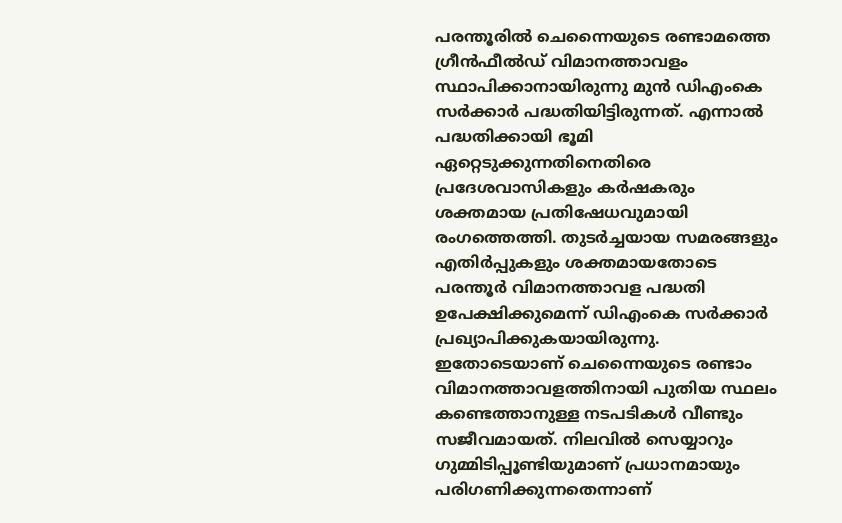പരന്തൂരില്‍ ചെന്നൈയുടെ രണ്ടാമത്തെ ഗ്രീന്‍ഫീല്‍ഡ് വിമാനത്താവളം സ്ഥാപിക്കാനായിരുന്നു മുന്‍ ഡിഎംകെ സര്‍ക്കാര്‍ പദ്ധതിയിട്ടിരുന്നത്. എന്നാല്‍ പദ്ധതിക്കായി ഭൂമി ഏറ്റെടുക്കുന്നതിനെതിരെ പ്രദേശവാസികളും കര്‍ഷകരും ശക്തമായ പ്രതിഷേധവുമായി രംഗത്തെത്തി. തുടര്‍ച്ചയായ സമരങ്ങളും എതിര്‍പ്പുകളും ശക്തമായതോടെ പരന്തൂര്‍ വിമാനത്താവള പദ്ധതി ഉപേക്ഷിക്കുമെന്ന് ഡിഎംകെ സര്‍ക്കാര്‍ പ്രഖ്യാപിക്കുകയായിരുന്നു. ഇതോടെയാണ് ചെന്നൈയുടെ രണ്ടാം വിമാനത്താവളത്തിനായി പുതിയ സ്ഥലം കണ്ടെത്താനുള്ള നടപടികള്‍ വീണ്ടും സജീവമായത്. നിലവില്‍ സെയ്യാറും ഗുമ്മിടിപ്പൂണ്ടിയുമാണ് പ്രധാനമായും പരിഗണിക്കുന്നതെന്നാണ്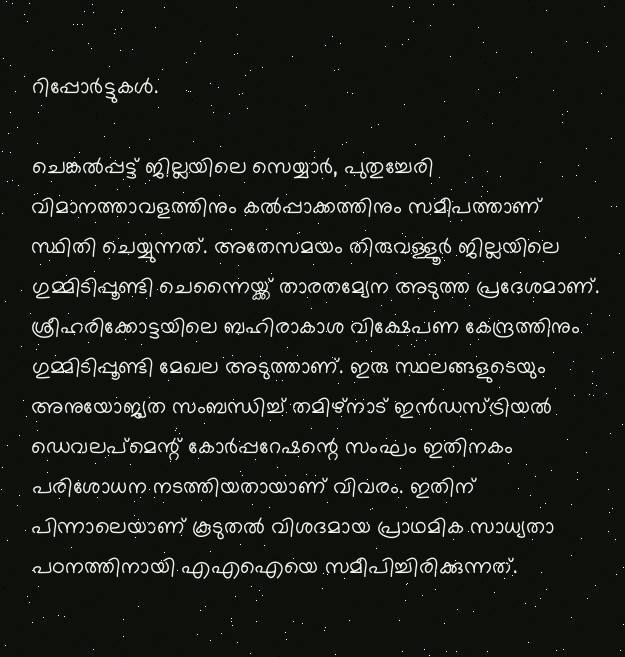റിപ്പോര്‍ട്ടുകള്‍.

ചെങ്കല്‍പ്പട്ട് ജില്ലയിലെ സെയ്യാര്‍, പുതുച്ചേരി വിമാനത്താവളത്തിനും കല്‍പ്പാക്കത്തിനും സമീപത്താണ് സ്ഥിതി ചെയ്യുന്നത്. അതേസമയം തിരുവള്ളൂര്‍ ജില്ലയിലെ ഗുമ്മിടിപ്പൂണ്ടി ചെന്നൈയ്ക്ക് താരതമ്യേന അടുത്ത പ്രദേശമാണ്. ശ്രീഹരിക്കോട്ടയിലെ ബഹിരാകാശ വിക്ഷേപണ കേന്ദ്രത്തിനും ഗുമ്മിടിപ്പൂണ്ടി മേഖല അടുത്താണ്. ഇരു സ്ഥലങ്ങളുടെയും അനുയോജ്യത സംബന്ധിച്ച് തമിഴ്നാട് ഇന്‍ഡസ്ട്രിയല്‍ ഡെവലപ്മെന്റ് കോര്‍പ്പറേഷന്റെ സംഘം ഇതിനകം പരിശോധന നടത്തിയതായാണ് വിവരം. ഇതിന് പിന്നാലെയാണ് കൂടുതല്‍ വിശദമായ പ്രാഥമിക സാധ്യതാ പഠനത്തിനായി എഎഐയെ സമീപിച്ചിരിക്കുന്നത്.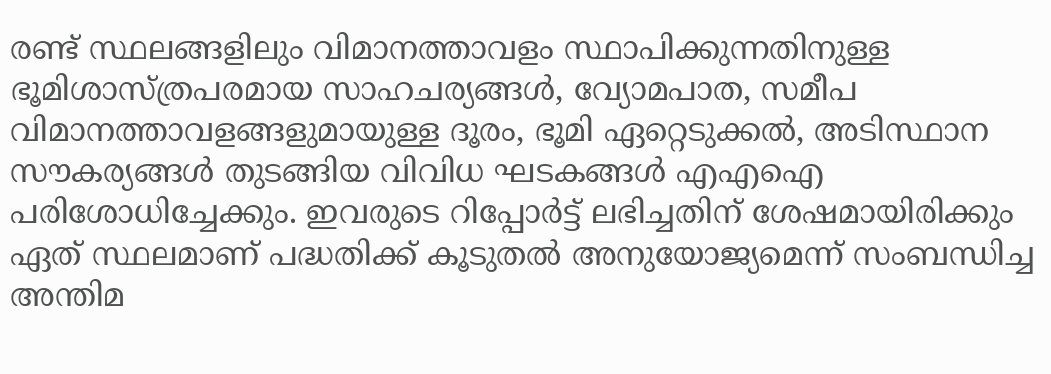രണ്ട് സ്ഥലങ്ങളിലും വിമാനത്താവളം സ്ഥാപിക്കുന്നതിനുള്ള ഭൂമിശാസ്ത്രപരമായ സാഹചര്യങ്ങള്‍, വ്യോമപാത, സമീപ വിമാനത്താവളങ്ങളുമായുള്ള ദൂരം, ഭൂമി ഏറ്റെടുക്കല്‍, അടിസ്ഥാന സൗകര്യങ്ങള്‍ തുടങ്ങിയ വിവിധ ഘടകങ്ങള്‍ എഎഐ പരിശോധിച്ചേക്കും. ഇവരുടെ റിപ്പോര്‍ട്ട് ലഭിച്ചതിന് ശേഷമായിരിക്കും ഏത് സ്ഥലമാണ് പദ്ധതിക്ക് കൂടുതല്‍ അനുയോജ്യമെന്ന് സംബന്ധിച്ച അന്തിമ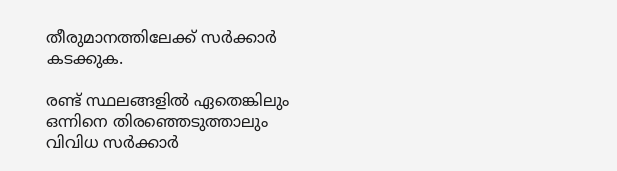തീരുമാനത്തിലേക്ക് സര്‍ക്കാര്‍ കടക്കുക.

രണ്ട് സ്ഥലങ്ങളില്‍ ഏതെങ്കിലും ഒന്നിനെ തിരഞ്ഞെടുത്താലും വിവിധ സര്‍ക്കാര്‍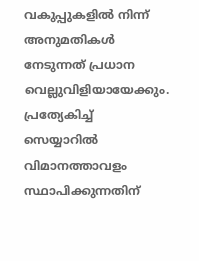വകുപ്പുകളില്‍ നിന്ന് അനുമതികള്‍ നേടുന്നത് പ്രധാന വെല്ലുവിളിയായേക്കും. പ്രത്യേകിച്ച് സെയ്യാറില്‍ വിമാനത്താവളം സ്ഥാപിക്കുന്നതിന്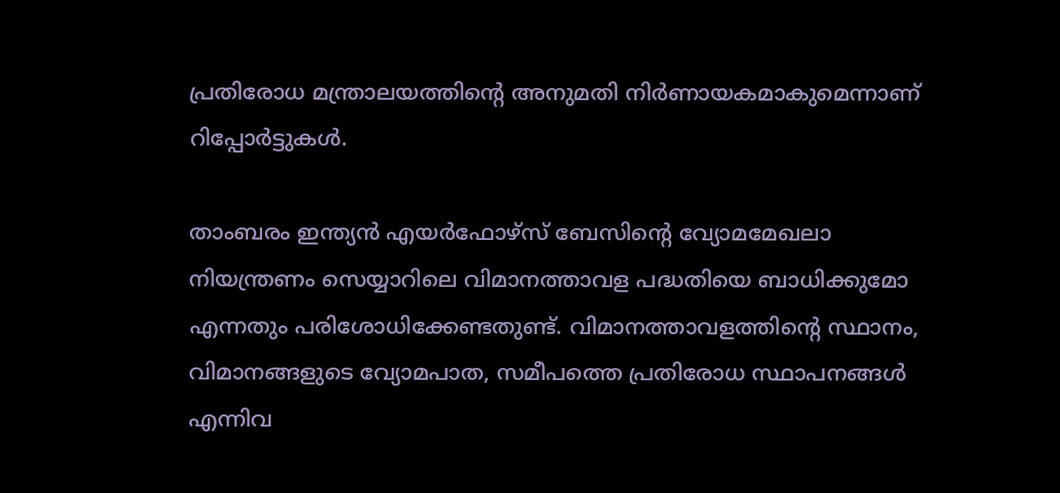പ്രതിരോധ മന്ത്രാലയത്തിന്റെ അനുമതി നിര്‍ണായകമാകുമെന്നാണ് റിപ്പോര്‍ട്ടുകള്‍.

താംബരം ഇന്ത്യന്‍ എയര്‍ഫോഴ്സ് ബേസിന്റെ വ്യോമമേഖലാ നിയന്ത്രണം സെയ്യാറിലെ വിമാനത്താവള പദ്ധതിയെ ബാധിക്കുമോ എന്നതും പരിശോധിക്കേണ്ടതുണ്ട്. വിമാനത്താവളത്തിന്റെ സ്ഥാനം, വിമാനങ്ങളുടെ വ്യോമപാത, സമീപത്തെ പ്രതിരോധ സ്ഥാപനങ്ങള്‍ എന്നിവ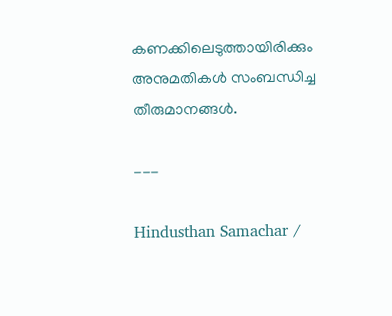കണക്കിലെടുത്തായിരിക്കും അനുമതികള്‍ സംബന്ധിച്ച തീരുമാനങ്ങള്‍.

---

Hindusthan Samachar /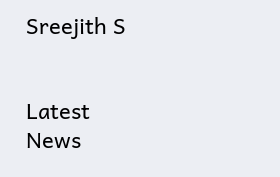Sreejith S


Latest News